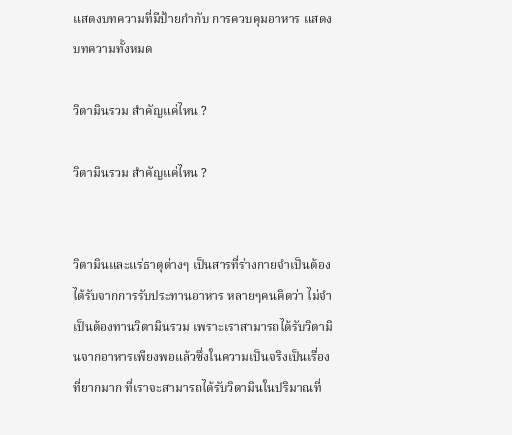แสดงบทความที่มีป้ายกำกับ การควบคุมอาหาร แสดงบทความทั้งหมด

วิตามินรวม สำคัญแค่ไหน ?

วิตามินรวม สำคัญแค่ไหน ?


วิตามินและแร่ธาตุต่างๆ เป็นสารที่ร่างกายจำเป็นต้องได้รับจากการรับประทานอาหาร หลายๆคนคิดว่า ไม่จำเป็นต้องทานวิตามินรวม เพราะเราสามารถได้รับวิตามินจากอาหารเพียงพอแล้วซึ่งในความเป็นจริงเป็นเรื่องที่ยากมาก ที่เราจะสามารถได้รับวิตามินในปริมาณที่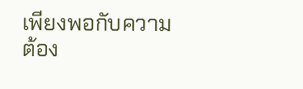เพียงพอกับความต้อง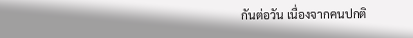กันต่อวัน เนื่องจากคนปกติ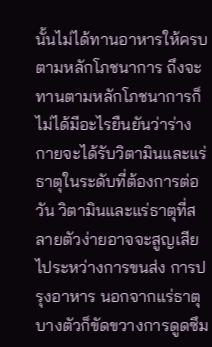นั้นไม่ได้ทานอาหารให้ครบตามหลักโภชนาการ ถึงจะทานตามหลักโภชนาการก็ไม่ได้มีอะไรยืนยันว่าร่างกายจะได้รับวิตามินและแร่ธาตุในระดับที่ต้องการต่อวัน วิตามินและแร่ธาตุที่สลายตัวง่ายอาจจะสูญเสียไประหว่างการขนส่ง การปรุงอาหาร นอกจากแร่ธาตุบางตัวก็ขัดขวางการดูดซึม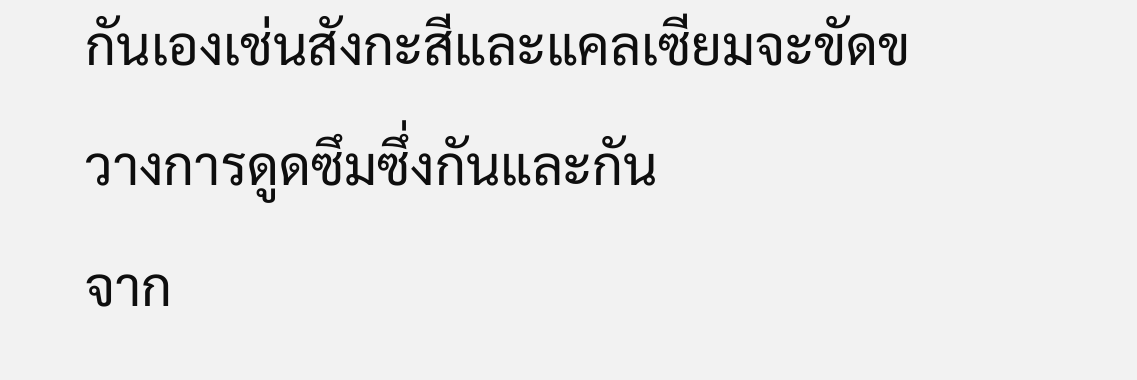กันเองเช่นสังกะสีและแคลเซียมจะขัดขวางการดูดซึมซึ่งกันและกัน
จาก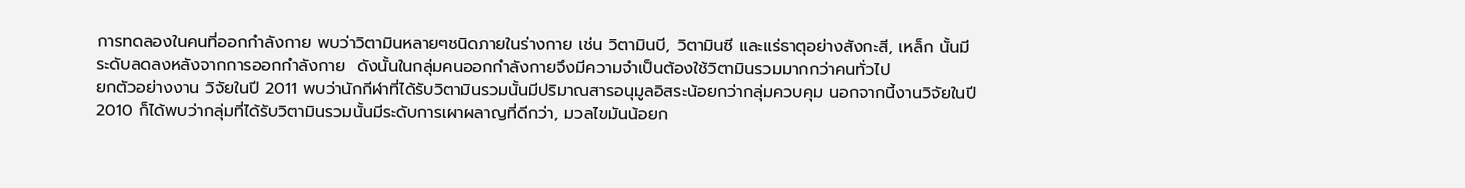การทดลองในคนที่ออกกำลังกาย พบว่าวิตามินหลายๆชนิดภายในร่างกาย เช่น วิตามินบี, วิตามินซี และแร่ธาตุอย่างสังกะสี, เหล็ก นั้นมีระดับลดลงหลังจากการออกกำลังกาย  ดังนั้นในกลุ่มคนออกกำลังกายจึงมีความจำเป็นต้องใช้วิตามินรวมมากกว่าคนทั่วไป
ยกตัวอย่างงาน วิจัยในปี 2011 พบว่านักกีฬาที่ได้รับวิตามินรวมนั้นมีปริมาณสารอนุมูลอิสระน้อยกว่ากลุ่มควบคุม นอกจากนี้งานวิจัยในปี 2010 ก็ได้พบว่ากลุ่มที่ได้รับวิตามินรวมนั้นมีระดับการเผาผลาญที่ดีกว่า, มวลไขมันน้อยก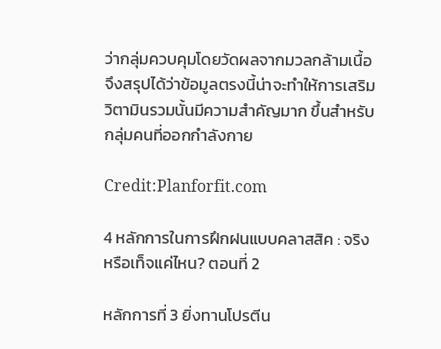ว่ากลุ่มควบคุมโดยวัดผลจากมวลกล้ามเนื้อ
จึงสรุปได้ว่าข้อมูลตรงนี้น่าจะทำให้การเสริมวิตามินรวมนั้นมีความสำคัญมาก ขึ้นสำหรับกลุ่มคนที่ออกกำลังกาย

Credit:Planforfit.com

4 หลักการในการฝึกฝนแบบคลาสสิค : จริงหรือเท็จแค่ไหน? ตอนที่ 2

หลักการที่ 3 ยิ่งทานโปรตีน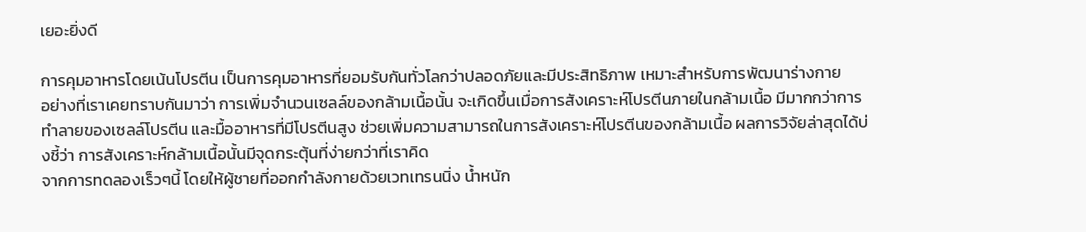เยอะยิ่งดี

การคุมอาหารโดยเน้นโปรตีน เป็นการคุมอาหารที่ยอมรับกันทั่วโลกว่าปลอดภัยและมีประสิทธิภาพ เหมาะสำหรับการพัฒนาร่างกาย
อย่างที่เราเคยทราบกันมาว่า การเพิ่มจำนวนเซลล์ของกล้ามเนื้อนั้น จะเกิดขึ้นเมื่อการสังเคราะห์โปรตีนภายในกล้ามเนื้อ มีมากกว่าการทำลายของเซลล์โปรตีน และมื้ออาหารที่มีโปรตีนสูง ช่วยเพิ่มความสามารถในการสังเคราะห์โปรตีนของกล้ามเนื้อ ผลการวิจัยล่าสุดได้บ่งชี้ว่า การสังเคราะห์กล้ามเนื้อนั้นมีจุดกระตุ้นที่ง่ายกว่าที่เราคิด
จากการทดลองเร็วๆนี้ โดยให้ผู้ชายที่ออกกำลังกายด้วยเวทเทรนนิ่ง น้ำหนัก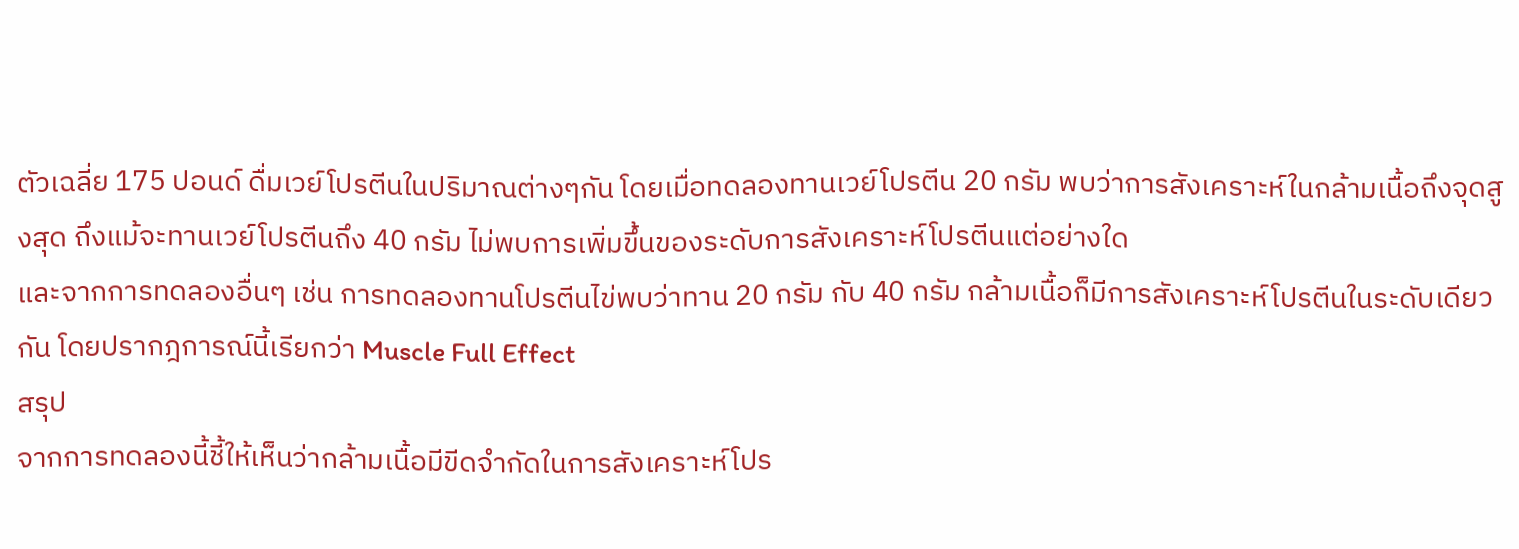ตัวเฉลี่ย 175 ปอนด์ ดื่มเวย์โปรตีนในปริมาณต่างๆกัน โดยเมื่อทดลองทานเวย์โปรตีน 20 กรัม พบว่าการสังเคราะห์ในกล้ามเนื้อถึงจุดสูงสุด ถึงแม้จะทานเวย์โปรตีนถึง 40 กรัม ไม่พบการเพิ่มขึ้นของระดับการสังเคราะห์โปรตีนแต่อย่างใด
และจากการทดลองอื่นๆ เช่น การทดลองทานโปรตีนไข่พบว่าทาน 20 กรัม กับ 40 กรัม กล้ามเนื้อก็มีการสังเคราะห์โปรตีนในระดับเดียวกัน โดยปรากฎการณ์นี้เรียกว่า Muscle Full Effect
สรุป
จากการทดลองนี้ชี้ให้เห็นว่ากล้ามเนื้อมีขีดจำกัดในการสังเคราะห์โปร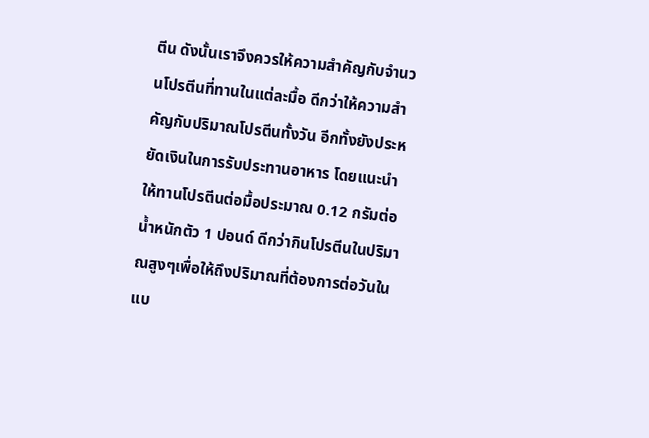ตีน ดังนั้นเราจึงควรให้ความสำคัญกับจำนวนโปรตีนที่ทานในแต่ละมื้อ ดีกว่าให้ความสำคัญกับปริมาณโปรตีนทั้งวัน อีกทั้งยังประหยัดเงินในการรับประทานอาหาร โดยแนะนำให้ทานโปรตีนต่อมื้อประมาณ 0.12 กรัมต่อน้ำหนักตัว 1 ปอนด์ ดีกว่ากินโปรตีนในปริมาณสูงๆเพื่อให้ถึงปริมาณที่ต้องการต่อวันในแบ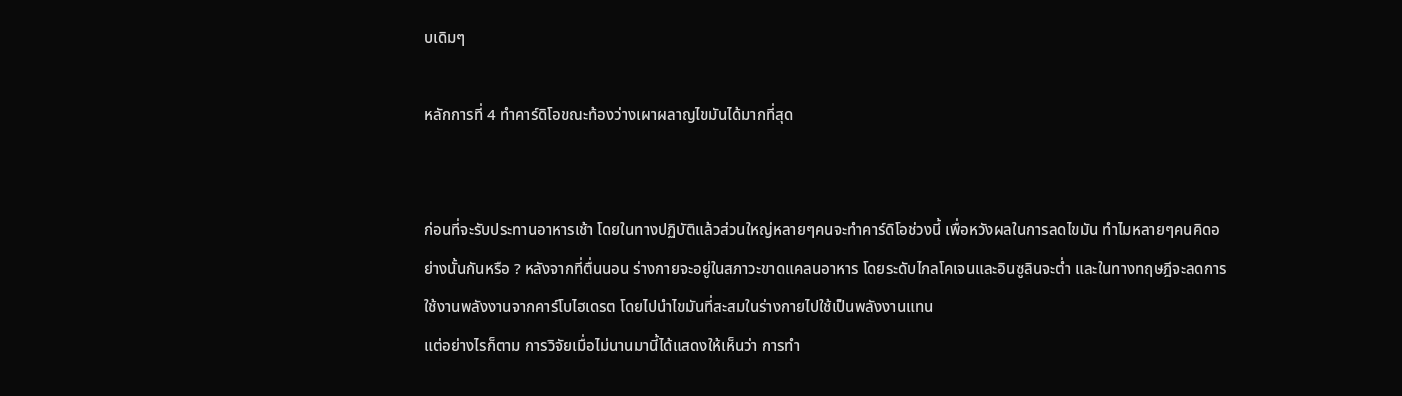บเดิมๆ

หลักการที่ 4 ทำคาร์ดิโอขณะท้องว่างเผาผลาญไขมันได้มากที่สุด


ก่อนที่จะรับประทานอาหารเช้า โดยในทางปฏิบัติแล้วส่วนใหญ่หลายๆคนจะทำคาร์ดิโอช่วงนี้ เพื่อหวังผลในการลดไขมัน ทำไมหลายๆคนคิดอย่างนั้นกันหรือ ? หลังจากที่ตื่นนอน ร่างกายจะอยู่ในสภาวะขาดแคลนอาหาร โดยระดับไกลโคเจนและอินซูลินจะต่ำ และในทางทฤษฎีจะลดการใช้งานพลังงานจากคาร์โบไฮเดรต โดยไปนำไขมันที่สะสมในร่างกายไปใช้เป็นพลังงานแทน
แต่อย่างไรก็ตาม การวิจัยเมื่อไม่นานมานี้ได้แสดงให้เห็นว่า การทำ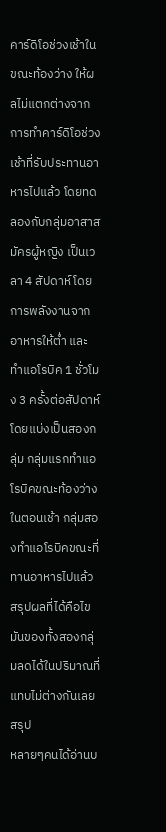คาร์ดิโอช่วงเช้าในขณะท้องว่าง ให้ผลไม่แตกต่างจากการทำคาร์ดิโอช่วงเช้าที่รับประทานอาหารไปแล้ว โดยทดลองกับกลุ่มอาสาสมัครผู้หญิง เป็นเวลา 4 สัปดาห์ โดยการพลังงานจากอาหารให้ต่ำ และทำแอโรบิค 1 ชั่วโมง 3 ครั้งต่อสัปดาห์ โดยแบ่งเป็นสองกลุ่ม กลุ่มแรกทำแอโรบิคขณะท้องว่างในตอนเช้า กลุ่มสองทำแอโรบิคขณะที่ทานอาหารไปแล้ว สรุปผลที่ได้คือไขมันของทั้งสองกลุ่มลดได้ในปริมาณที่แทบไม่ต่างกันเลย
สรุป
หลายๆคนได้อ่านบ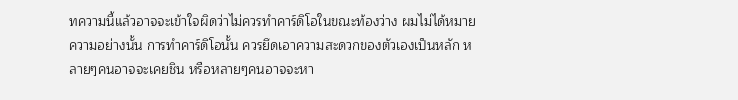ทความนี้แล้วอาจจะเข้าใจผิดว่าไม่ควรทำคาร์ดิโอในขณะท้องว่าง ผมไม่ได้หมายความอย่างนั้น การทำคาร์ดิโอนั้น ควรยึดเอาความสะดวกของตัวเองเป็นหลัก หลายๆคนอาจจะเคยชิน หรือหลายๆคนอาจจะหา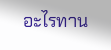อะไรทาน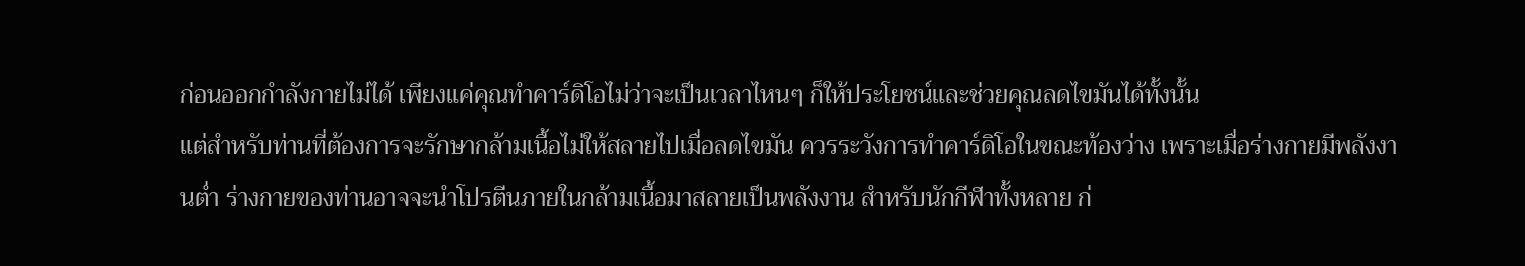ก่อนออกกำลังกายไม่ได้ เพียงแค่คุณทำคาร์ดิโอไม่ว่าจะเป็นเวลาไหนๆ ก็ให้ประโยชน์และช่วยคุณลดไขมันได้ทั้งนั้น
แต่สำหรับท่านที่ต้องการจะรักษากล้ามเนื้อไม่ให้สลายไปเมื่อลดไขมัน ควรระวังการทำคาร์ดิโอในขณะท้องว่าง เพราะเมื่อร่างกายมีพลังงานต่ำ ร่างกายของท่านอาจจะนำโปรตีนภายในกล้ามเนื้อมาสลายเป็นพลังงาน สำหรับนักกีฬาทั้งหลาย ก่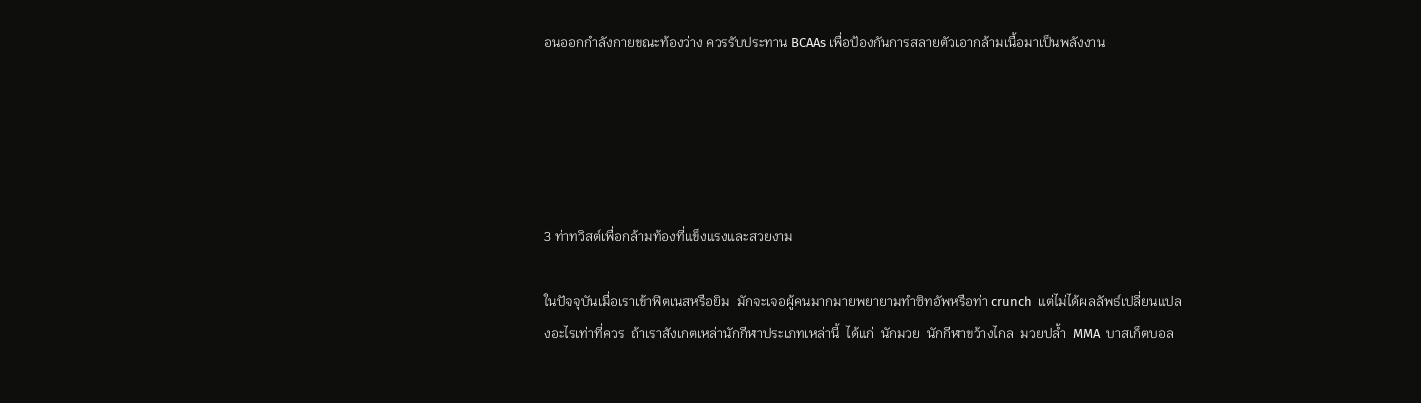อนออกกำลังกายขณะท้องว่าง ควรรับประทาน BCAAs เพื่อป้องกันการสลายตัวเอากล้ามเนื้อมาเป็นพลังงาน





3 ท่าทวิสต์เพื่อกล้ามท้องที่แข็งแรงและสวยงาม

ในปัจจุบันเมื่อเราเข้าฟิตเนสหรือยิม  มักจะเจอผู้คนมากมายพยายามทำซิทอัพหรือท่า crunch  แต่ไม่ได้ผลลัพธ์เปลี่ยนแปลงอะไรเท่าที่ควร  ถ้าเราสังเกตเหล่านักกีฬาประเภทเหล่านี้  ได้แก่  นักมวย  นักกีฬาขว้างไกล  มวยปล้ำ  MMA  บาสเก็ตบอล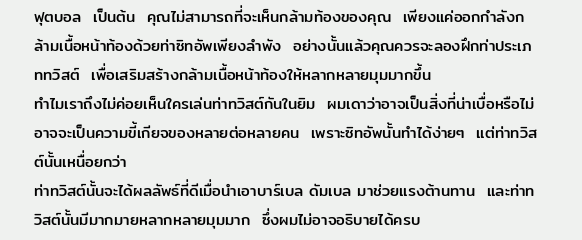ฟุตบอล  เป็นต้น  คุณไม่สามารถที่จะเห็นกล้ามท้องของคุณ  เพียงแค่ออกกำลังกล้ามเนื้อหน้าท้องด้วยท่าซิทอัพเพียงลำพัง  อย่างนั้นแล้วคุณควรจะลองฝึกท่าประเภททวิสต์  เพื่อเสริมสร้างกล้ามเนื้อหน้าท้องให้หลากหลายมุมมากขึ้น
ทำไมเราถึงไม่ค่อยเห็นใครเล่นท่าทวิสต์กันในยิม  ผมเดาว่าอาจเป็นสิ่งที่น่าเบื่อหรือไม่อาจจะเป็นความขี้เกียจของหลายต่อหลายคน  เพราะซิทอัพนั้นทำได้ง่ายๆ  แต่ท่าทวิสต์นั้นเหนื่อยกว่า
ท่าทวิสต์นั้นจะได้ผลลัพธ์ที่ดีเมื่อนำเอาบาร์เบล ดัมเบล มาช่วยแรงต้านทาน  และท่าทวิสต์นั้นมีมากมายหลากหลายมุมมาก  ซึ่งผมไม่อาจอธิบายได้ครบ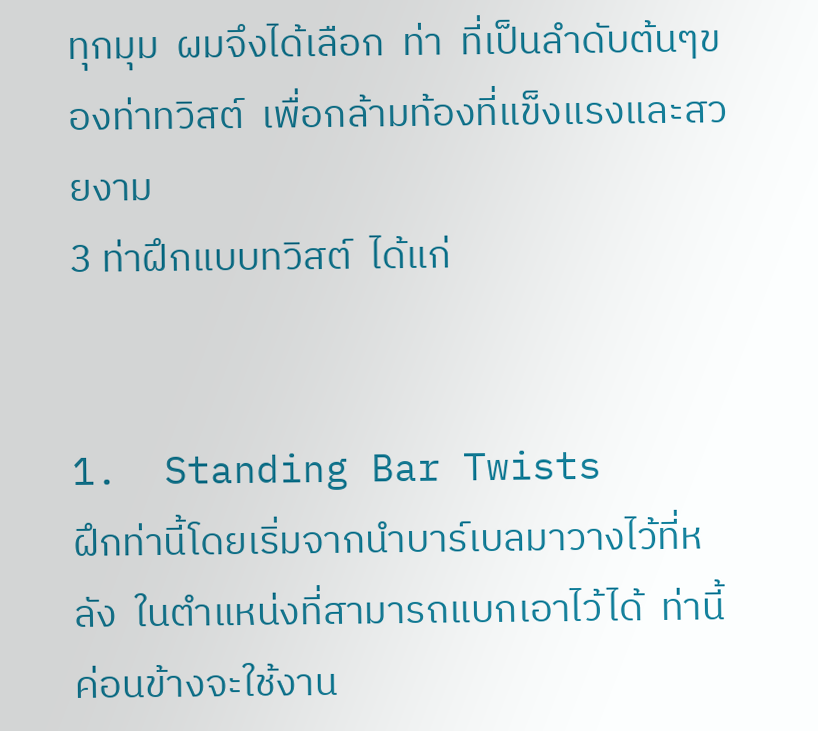ทุกมุม  ผมจึงได้เลือก  ท่า  ที่เป็นลำดับต้นๆของท่าทวิสต์  เพื่อกล้ามท้องที่แข็งแรงและสวยงาม
3 ท่าฝึกแบบทวิสต์  ได้แก่


1.  Standing Bar Twists
ฝึกท่านี้โดยเริ่มจากนำบาร์เบลมาวางไว้ที่หลัง  ในตำแหน่งที่สามารถแบกเอาไว้ได้  ท่านี้ค่อนข้างจะใช้งาน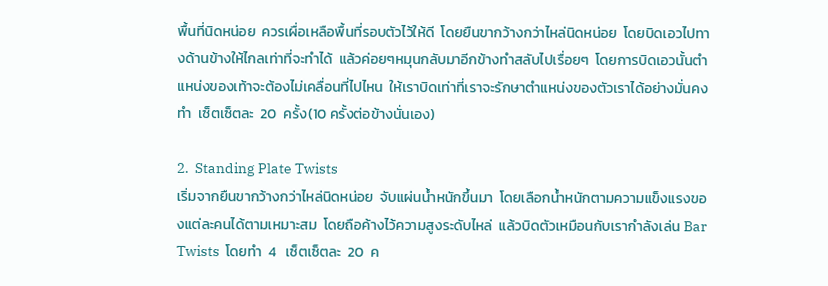พื้นที่นิดหน่อย  ควรเผื่อเหลือพื้นที่รอบตัวไว้ให้ดี  โดยยืนขากว้างกว่าไหล่นิดหน่อย  โดยบิดเอวไปทางด้านข้างให้ไกลเท่าที่จะทำได้  แล้วค่อยๆหมุนกลับมาอีกข้างทำสลับไปเรื่อยๆ  โดยการบิดเอวนั้นตำแหน่งของเท้าจะต้องไม่เคลื่อนที่ไปไหน  ให้เราบิดเท่าที่เราจะรักษาตำแหน่งของตัวเราได้อย่างมั่นคง  ทำ  เซ็ตเซ็ตละ  20  ครั้ง(10 ครั้งต่อข้างนั่นเอง)

2.  Standing Plate Twists
เริ่มจากยืนขากว้างกว่าไหล่นิดหน่อย  จับแผ่นน้ำหนักขึ้นมา  โดยเลือกน้ำหนักตามความแข็งแรงของแต่ละคนได้ตามเหมาะสม  โดยถือค้างไว้ความสูงระดับไหล่  แล้วบิดตัวเหมือนกับเรากำลังเล่น Bar Twists  โดยทำ  4   เซ็ตเซ็ตละ  20  ค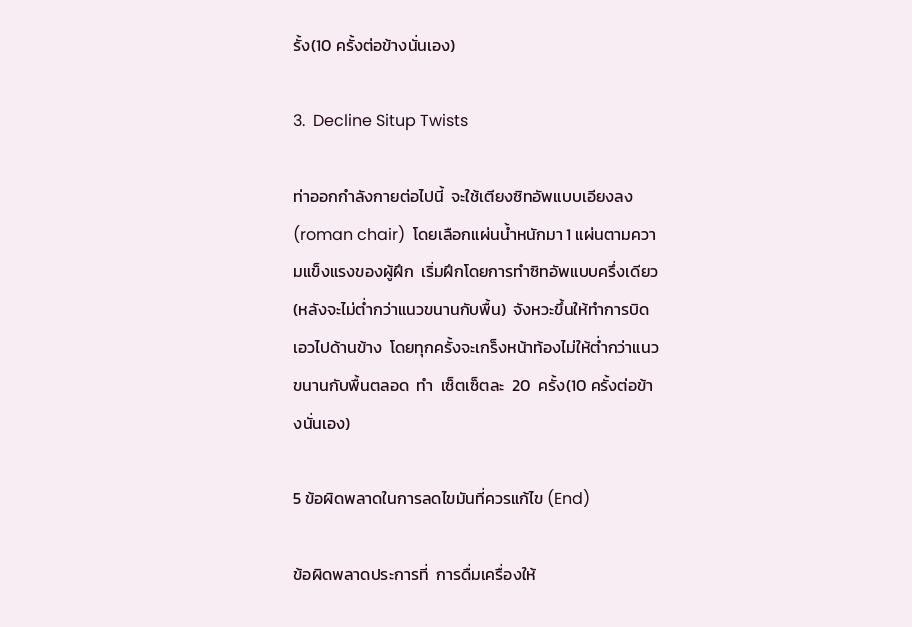รั้ง(10 ครั้งต่อข้างนั่นเอง)

3.  Decline Situp Twists

ท่าออกกำลังกายต่อไปนี้  จะใช้เตียงซิทอัพแบบเอียงลง (roman chair)  โดยเลือกแผ่นน้ำหนักมา 1 แผ่นตามความแข็งแรงของผู้ฝึก  เริ่มฝึกโดยการทำซิทอัพแบบครึ่งเดียว(หลังจะไม่ต่ำกว่าแนวขนานกับพื้น)  จังหวะขึ้นให้ทำการบิดเอวไปด้านข้าง  โดยทุกครั้งจะเกร็งหน้าท้องไม่ให้ต่ำกว่าแนวขนานกับพื้นตลอด  ทำ  เซ็ตเซ็ตละ  20  ครั้ง(10 ครั้งต่อข้างนั่นเอง)

5 ข้อผิดพลาดในการลดไขมันที่ควรแก้ไข (End)

ข้อผิดพลาดประการที่  การดื่มเครื่องให้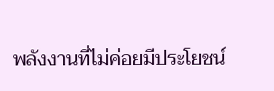พลังงานที่ไม่ค่อยมีประโยชน์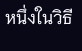หนึ่งในวิธี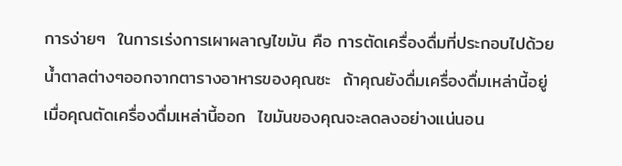การง่ายๆ  ในการเร่งการเผาผลาญไขมัน คือ การตัดเครื่องดื่มที่ประกอบไปด้วยน้ำตาลต่างๆออกจากตารางอาหารของคุณซะ  ถ้าคุณยังดื่มเครื่องดื่มเหล่านี้อยู่  เมื่อคุณตัดเครื่องดื่มเหล่านี้ออก  ไขมันของคุณจะลดลงอย่างแน่นอน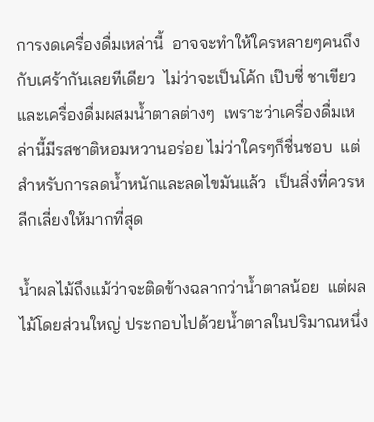การงดเครื่องดื่มเหล่านี้  อาจจะทำให้ใครหลายๆคนถึงกับเศร้ากันเลยทีเดียว  ไม่ว่าจะเป็นโค้ก เป๊บซี่ ชาเขียว และเครื่องดื่มผสมน้ำตาลต่างๆ  เพราะว่าเครื่องดื่มเหล่านี้มีรสชาติหอมหวานอร่อย ไม่ว่าใครๆก็ชื่นชอบ  แต่สำหรับการลดน้ำหนักและลดไขมันแล้ว  เป็นสิ่งที่ควรหลีกเลี่ยงให้มากที่สุด

น้ำผลไม้ถึงแม้ว่าจะติดข้างฉลากว่าน้ำตาลน้อย  แต่ผลไม้โดยส่วนใหญ่ ประกอบไปด้วยน้ำตาลในปริมาณหนึ่ง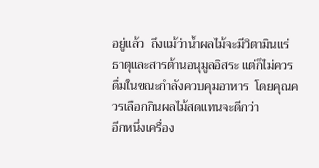อยู่แล้ว  ถึงแม้ว่าน้ำผลไม้จะมีวิตามินแร่ธาตุและสารต้านอนุมูลอิสระ แต่ก็ไม่ควรดื่มในขณะกำลังควบคุมอาหาร  โดยคุณควรเลือกกินผลไม้สดแทนจะดีกว่า
อีกหนึ่งเครื่อง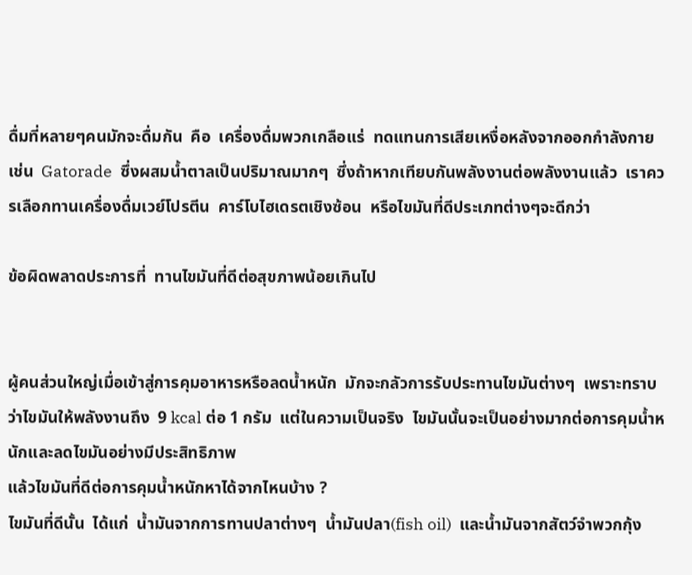ดื่มที่หลายๆคนมักจะดื่มกัน  คือ  เครื่องดื่มพวกเกลือแร่  ทดแทนการเสียเหงื่อหลังจากออกกำลังกาย  เช่น  Gatorade  ซึ่งผสมน้ำตาลเป็นปริมาณมากๆ  ซึ่งถ้าหากเทียบกันพลังงานต่อพลังงานแล้ว  เราควรเลือกทานเครื่องดื่มเวย์โปรตีน  คาร์โบไฮเดรตเชิงซ้อน  หรือไขมันที่ดีประเภทต่างๆจะดีกว่า

ข้อผิดพลาดประการที่  ทานไขมันที่ดีต่อสุขภาพน้อยเกินไป


ผู้คนส่วนใหญ่เมื่อเข้าสู่การคุมอาหารหรือลดน้ำหนัก  มักจะกลัวการรับประทานไขมันต่างๆ  เพราะทราบว่าไขมันให้พลังงานถึง  9 kcal ต่อ 1 กรัม  แต่ในความเป็นจริง  ไขมันนั้นจะเป็นอย่างมากต่อการคุมน้ำหนักและลดไขมันอย่างมีประสิทธิภาพ
แล้วไขมันที่ดีต่อการคุมน้ำหนักหาได้จากไหนบ้าง ?
ไขมันที่ดีนั้น  ได้แก่  น้ำมันจากการทานปลาต่างๆ  น้ำมันปลา(fish oil)  และน้ำมันจากสัตว์จำพวกกุ้ง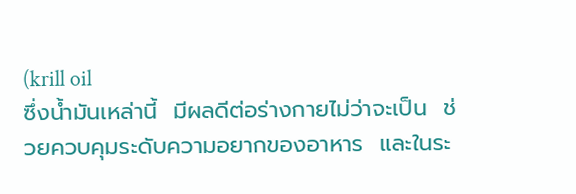(krill oil
ซึ่งน้ำมันเหล่านี้  มีผลดีต่อร่างกายไม่ว่าจะเป็น  ช่วยควบคุมระดับความอยากของอาหาร  และในระ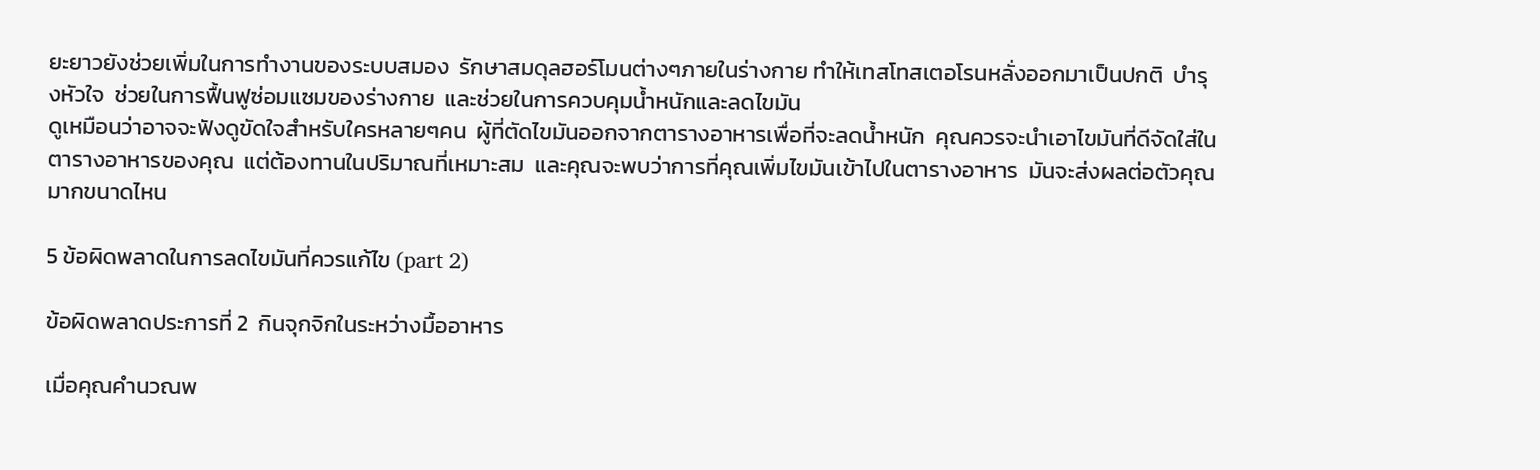ยะยาวยังช่วยเพิ่มในการทำงานของระบบสมอง  รักษาสมดุลฮอร์โมนต่างๆภายในร่างกาย ทำให้เทสโทสเตอโรนหลั่งออกมาเป็นปกติ  บำรุงหัวใจ  ช่วยในการฟื้นฟูซ่อมแซมของร่างกาย  และช่วยในการควบคุมน้ำหนักและลดไขมัน
ดูเหมือนว่าอาจจะฟังดูขัดใจสำหรับใครหลายๆคน  ผู้ที่ตัดไขมันออกจากตารางอาหารเพื่อที่จะลดน้ำหนัก  คุณควรจะนำเอาไขมันที่ดีจัดใส่ในตารางอาหารของคุณ  แต่ต้องทานในปริมาณที่เหมาะสม  และคุณจะพบว่าการที่คุณเพิ่มไขมันเข้าไปในตารางอาหาร  มันจะส่งผลต่อตัวคุณมากขนาดไหน

5 ข้อผิดพลาดในการลดไขมันที่ควรแก้ไข (part 2)

ข้อผิดพลาดประการที่ 2  กินจุกจิกในระหว่างมื้ออาหาร

เมื่อคุณคำนวณพ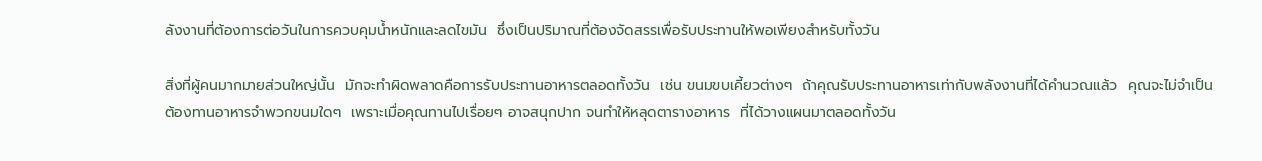ลังงานที่ต้องการต่อวันในการควบคุมน้ำหนักและลดไขมัน  ซึ่งเป็นปริมาณที่ต้องจัดสรรเพื่อรับประทานให้พอเพียงสำหรับทั้งวัน

สิ่งที่ผู้คนมากมายส่วนใหญ่นั้น  มักจะทำผิดพลาดคือการรับประทานอาหารตลอดทั้งวัน  เช่น ขนมขบเคี้ยวต่างๆ  ถ้าคุณรับประทานอาหารเท่ากับพลังงานที่ได้คำนวณแล้ว  คุณจะไม่จำเป็นต้องทานอาหารจำพวกขนมใดๆ  เพราะเมื่อคุณทานไปเรื่อยๆ อาจสนุกปาก จนทำให้หลุดตารางอาหาร  ที่ได้วางแผนมาตลอดทั้งวัน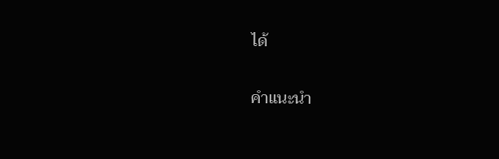ได้

คำแนะนำ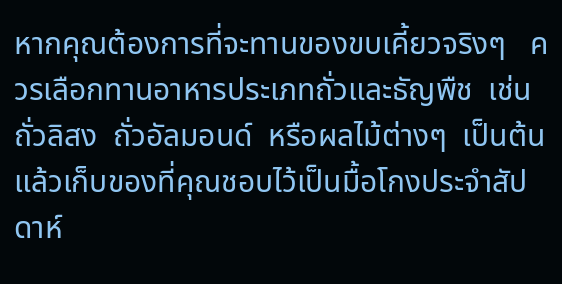หากคุณต้องการที่จะทานของขบเคี้ยวจริงๆ   ควรเลือกทานอาหารประเภทถั่วและธัญพืช  เช่น  ถั่วลิสง  ถั่วอัลมอนด์  หรือผลไม้ต่างๆ  เป็นต้น  แล้วเก็บของที่คุณชอบไว้เป็นมื้อโกงประจำสัปดาห์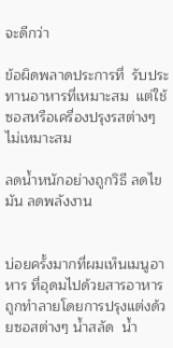จะดีกว่า

ข้อผิดพลาดประการที่  รับประทานอาหารที่เหมาะสม  แต่ใช้ซอสหรือเครื่องปรุงรสต่างๆไม่เหมาะสม

ลดน้ำหนักอย่างถูกวิธี ลดไขมัน ลดพลังงาน


บ่อยครั้งมากที่ผมเห็นเมนูอาหาร ที่อุดมไปด้วยสารอาหาร  ถูกทำลายโดยการปรุงแต่งด้วยซอสต่างๆ น้ำสลัด  น้ำ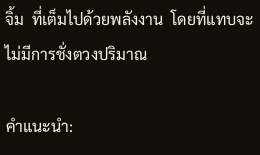จิ้ม  ที่เต็มไปด้วยพลังงาน  โดยที่แทบจะไม่มีการชั่งตวงปริมาณ

คำแนะนำ: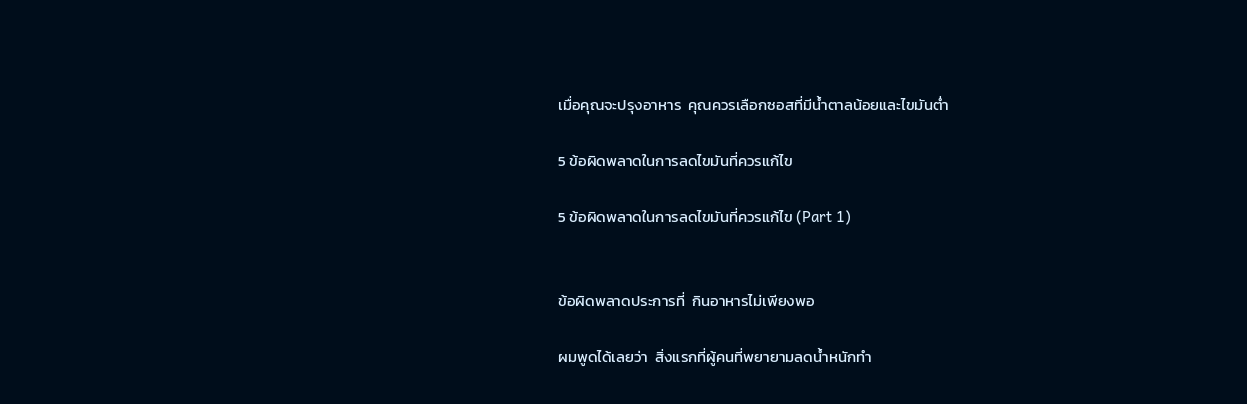เมื่อคุณจะปรุงอาหาร  คุณควรเลือกซอสที่มีน้ำตาลน้อยและไขมันต่ำ

5 ข้อผิดพลาดในการลดไขมันที่ควรแก้ไข

5 ข้อผิดพลาดในการลดไขมันที่ควรแก้ไข (Part 1)


ข้อผิดพลาดประการที่  กินอาหารไม่เพียงพอ

ผมพูดได้เลยว่า  สิ่งแรกที่ผู้คนที่พยายามลดน้ำหนักทำ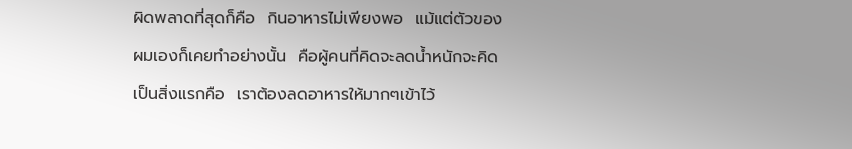ผิดพลาดที่สุดก็คือ  กินอาหารไม่เพียงพอ  แม้แต่ตัวของผมเองก็เคยทำอย่างนั้น  คือผู้คนที่คิดจะลดน้ำหนักจะคิดเป็นสิ่งแรกคือ  เราต้องลดอาหารให้มากๆเข้าไว้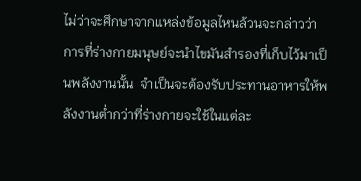ไม่ว่าจะศึกษาจากแหล่งข้อมูลไหนล้วนจะกล่าวว่า  การที่ร่างกายมนุษย์จะนำไขมันสำรองที่เก็บไว้มาเป็นพลังงานนั้น  จำเป็นจะต้องรับประทานอาหารให้พลังงานต่ำกว่าที่ร่างกายจะใช้ในแต่ละ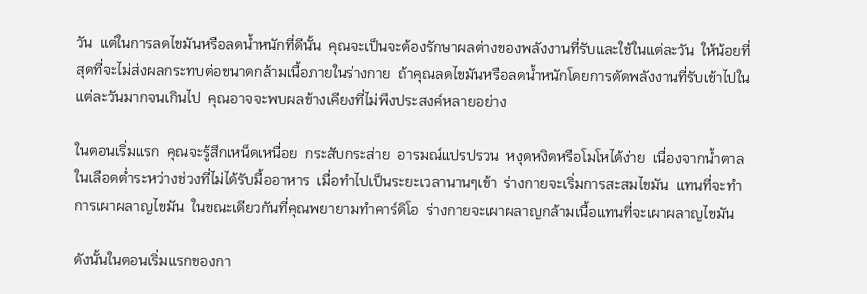วัน  แต่ในการลดไขมันหรือลดน้ำหนักที่ดีนั้น  คุณจะเป็นจะต้องรักษาผลต่างของพลังงานที่รับและใช้ในแต่ละวัน  ให้น้อยที่สุดที่จะไม่ส่งผลกระทบต่อขนาดกล้ามเนื้อภายในร่างกาย  ถ้าคุณลดไขมันหรือลดน้ำหนักโดยการตัดพลังงานที่รับเข้าไปในแต่ละวันมากจนเกินไป  คุณอาจจะพบผลข้างเคียงที่ไม่พึงประสงค์หลายอย่าง

ในตอนเริ่มแรก  คุณจะรู้สึกเหน็ดเหนื่อย  กระสับกระส่าย  อารมณ์แปรปรวน  หงุดหงิดหรือโมโหได้ง่าย  เนื่องจากน้ำตาลในเลือดต่ำระหว่างช่วงที่ไม่ได้รับมื้ออาหาร  เมื่อทำไปเป็นระยะเวลานานๆเข้า  ร่างกายจะเริ่มการสะสมไขมัน  แทนที่จะทำการเผาผลาญไขมัน  ในขณะเดียวกันที่คุณพยายามทำคาร์ดิโอ  ร่างกายจะเผาผลาญกล้ามเนื้อแทนที่จะเผาผลาญไขมัน

ดังนั้นในตอนเริ่มแรกของกา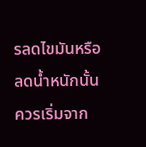รลดไขมันหรือลดน้ำหนักนั้น  ควรเริ่มจาก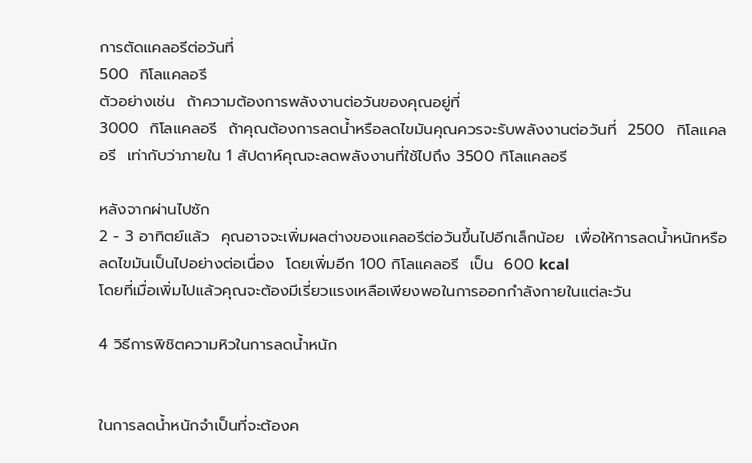การตัดแคลอรีต่อวันที่
500  กิโลแคลอรี
ตัวอย่างเช่น  ถ้าความต้องการพลังงานต่อวันของคุณอยู่ที่
3000  กิโลแคลอรี  ถ้าคุณต้องการลดน้ำหรือลดไขมันคุณควรจะรับพลังงานต่อวันที่  2500  กิโลแคลอรี  เท่ากับว่าภายใน 1 สัปดาห์คุณจะลดพลังงานที่ใช้ไปถึง 3500 กิโลแคลอรี

หลังจากผ่านไปซัก
2 - 3 อาทิตย์แล้ว  คุณอาจจะเพิ่มผลต่างของแคลอรีต่อวันขึ้นไปอีกเล็กน้อย  เพื่อให้การลดน้ำหนักหรือลดไขมันเป็นไปอย่างต่อเนื่อง  โดยเพิ่มอีก 100 กิโลแคลอรี  เป็น  600 kcal
โดยที่เมื่อเพิ่มไปแล้วคุณจะต้องมีเรี่ยวแรงเหลือเพียงพอในการออกกำลังกายในแต่ละวัน

4 วิธีการพิชิตความหิวในการลดน้ำหนัก


ในการลดน้ำหนักจำเป็นที่จะต้องค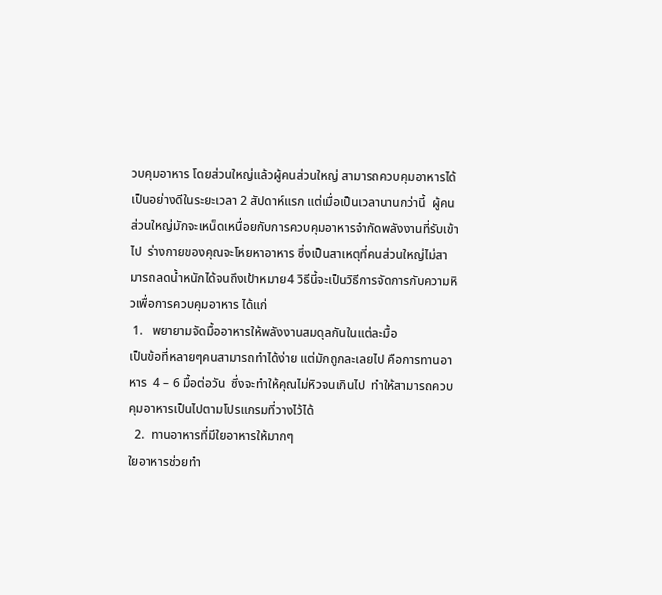วบคุมอาหาร โดยส่วนใหญ่แล้วผู้คนส่วนใหญ่ สามารถควบคุมอาหารได้เป็นอย่างดีในระยะเวลา 2 สัปดาห์แรก แต่เมื่อเป็นเวลานานกว่านี้  ผู้คนส่วนใหญ่มักจะเหน็ดเหนื่อยกับการควบคุมอาหารจำกัดพลังงานที่รับเข้าไป  ร่างกายของคุณจะโหยหาอาหาร ซึ่งเป็นสาเหตุที่คนส่วนใหญ่ไม่สามารถลดน้ำหนักได้จนถึงเป้าหมาย4 วิธีนี้จะเป็นวิธีการจัดการกับความหิวเพื่อการควบคุมอาหาร ได้แก่
 1.   พยายามจัดมื้ออาหารให้พลังงานสมดุลกันในแต่ละมื้อ
เป็นข้อที่หลายๆคนสามารถทำได้ง่าย แต่มักถูกละเลยไป คือการทานอาหาร  4 – 6 มื้อต่อวัน  ซึ่งจะทำให้คุณไม่หิวจนเกินไป  ทำให้สามารถควบคุมอาหารเป็นไปตามโปรแกรมที่วางไว้ได้
  2.  ทานอาหารที่มีใยอาหารให้มากๆ
ใยอาหารช่วยทำ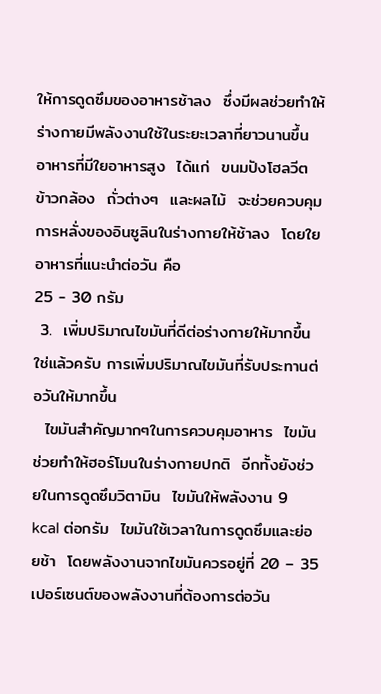ให้การดูดซึมของอาหารช้าลง  ซึ่งมีผลช่วยทำให้ร่างกายมีพลังงานใช้ในระยะเวลาที่ยาวนานขึ้น  อาหารที่มีใยอาหารสูง  ได้แก่  ขนมปังโฮลวีต  ข้าวกล้อง  ถั่วต่างๆ  และผลไม้  จะช่วยควบคุมการหลั่งของอินซูลินในร่างกายให้ช้าลง  โดยใยอาหารที่แนะนำต่อวัน คือ
25 - 30 กรัม
 3.  เพิ่มปริมาณไขมันที่ดีต่อร่างกายให้มากขึ้น
ใช่แล้วครับ การเพิ่มปริมาณไขมันที่รับประทานต่อวันให้มากขึ้น
  ไขมันสำคัญมากๆในการควบคุมอาหาร  ไขมันช่วยทำให้ฮอร์โมนในร่างกายปกติ  อีกทั้งยังช่วยในการดูดซึมวิตามิน  ไขมันให้พลังงาน 9 kcal ต่อกรัม  ไขมันใช้เวลาในการดูดซึมและย่อยช้า  โดยพลังงานจากไขมันควรอยู่ที่ 20 – 35 เปอร์เซนต์ของพลังงานที่ต้องการต่อวัน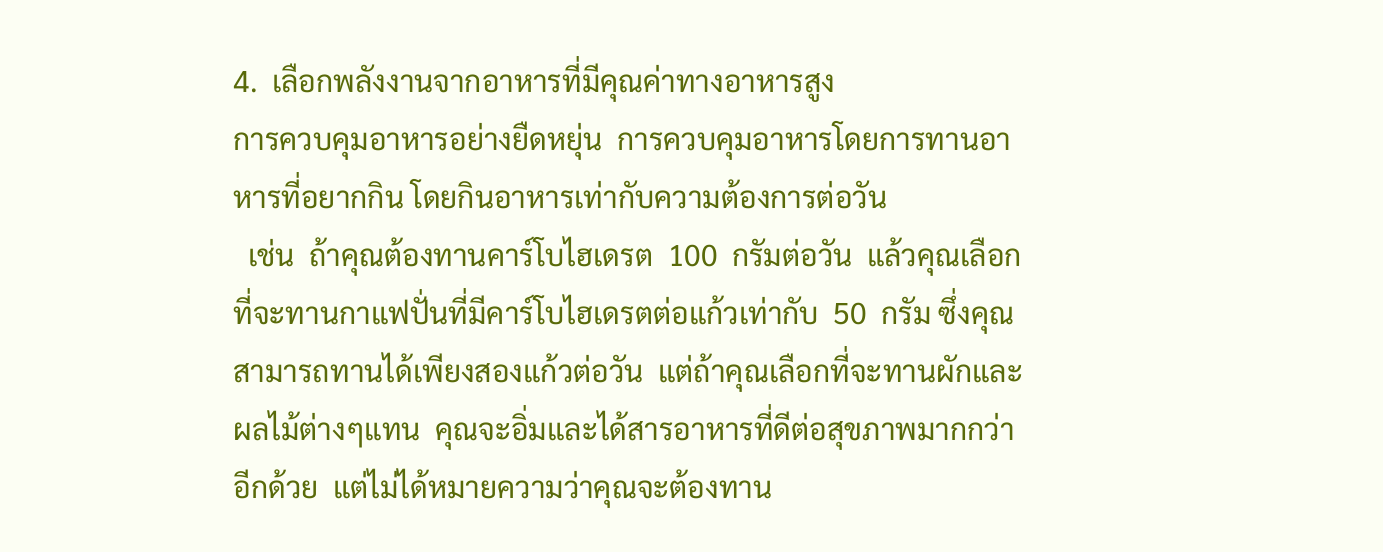4.  เลือกพลังงานจากอาหารที่มีคุณค่าทางอาหารสูง
การควบคุมอาหารอย่างยืดหยุ่น  การควบคุมอาหารโดยการทานอาหารที่อยากกิน โดยกินอาหารเท่ากับความต้องการต่อวัน
  เช่น  ถ้าคุณต้องทานคาร์โบไฮเดรต  100  กรัมต่อวัน  แล้วคุณเลือกที่จะทานกาแฟปั่นที่มีคาร์โบไฮเดรตต่อแก้วเท่ากับ  50  กรัม ซึ่งคุณสามารถทานได้เพียงสองแก้วต่อวัน  แต่ถ้าคุณเลือกที่จะทานผักและผลไม้ต่างๆแทน  คุณจะอิ่มและได้สารอาหารที่ดีต่อสุขภาพมากกว่าอีกด้วย  แต่ไม่ได้หมายความว่าคุณจะต้องทาน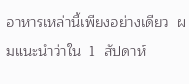อาหารเหล่านี้เพียงอย่างเดียว  ผมแนะนำว่าใน  1  สัปดาห์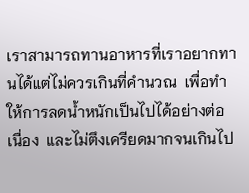เราสามารถทานอาหารที่เราอยากทานได้แต่ไม่ควรเกินที่คำนวณ  เพื่อทำให้การลดน้ำหนักเป็นไปได้อย่างต่อเนื่อง  และไม่ตึงเครียดมากจนเกินไป